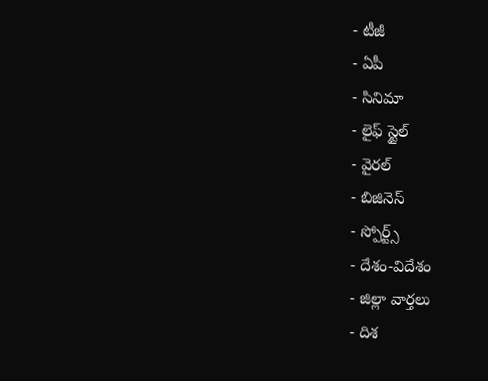- టీజీ
- ఏపీ
- సినిమా
- లైఫ్ స్టైల్
- వైరల్
- బిజినెస్
- స్పోర్ట్స్
- దేశం-విదేశం
- జిల్లా వార్తలు
- దిశ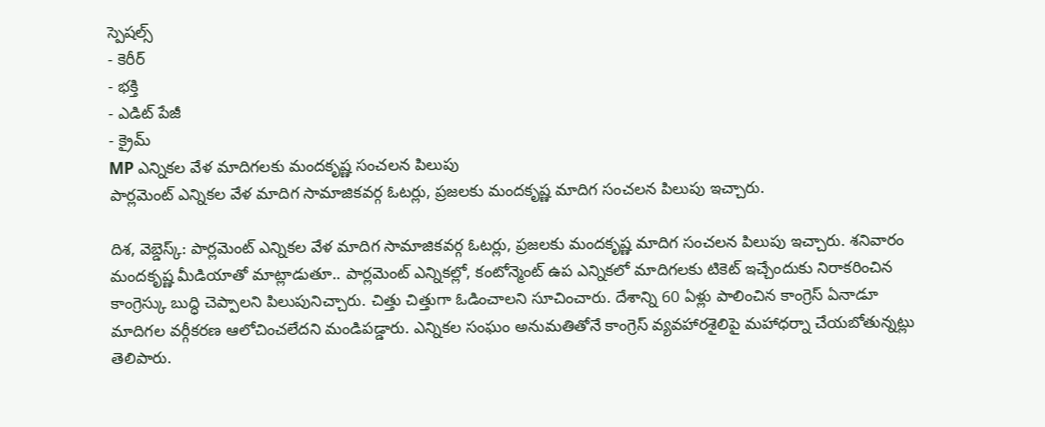స్పెషల్స్
- కెరీర్
- భక్తి
- ఎడిట్ పేజీ
- క్రైమ్
MP ఎన్నికల వేళ మాదిగలకు మందకృష్ణ సంచలన పిలుపు
పార్లమెంట్ ఎన్నికల వేళ మాదిగ సామాజికవర్గ ఓటర్లు, ప్రజలకు మందకృష్ణ మాదిగ సంచలన పిలుపు ఇచ్చారు.

దిశ, వెబ్డెస్క్: పార్లమెంట్ ఎన్నికల వేళ మాదిగ సామాజికవర్గ ఓటర్లు, ప్రజలకు మందకృష్ణ మాదిగ సంచలన పిలుపు ఇచ్చారు. శనివారం మందకృష్ణ మీడియాతో మాట్లాడుతూ.. పార్లమెంట్ ఎన్నికల్లో, కంటోన్మెంట్ ఉప ఎన్నికలో మాదిగలకు టికెట్ ఇచ్చేందుకు నిరాకరించిన కాంగ్రెస్కు బుద్ధి చెప్పాలని పిలుపునిచ్చారు. చిత్తు చిత్తుగా ఓడించాలని సూచించారు. దేశాన్ని 60 ఏళ్లు పాలించిన కాంగ్రెస్ ఏనాడూ మాదిగల వర్గీకరణ ఆలోచించలేదని మండిపడ్డారు. ఎన్నికల సంఘం అనుమతితోనే కాంగ్రెస్ వ్యవహారశైలిపై మహాధర్నా చేయబోతున్నట్లు తెలిపారు.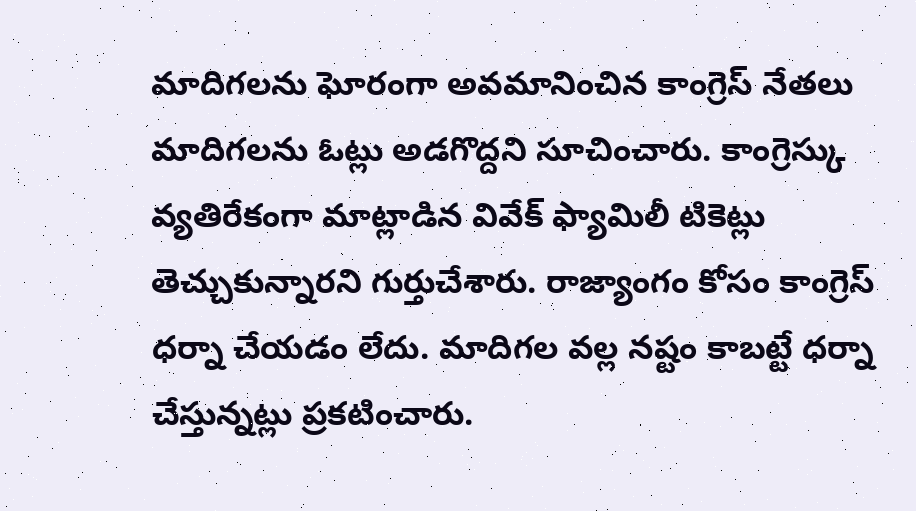మాదిగలను ఘోరంగా అవమానించిన కాంగ్రెస్ నేతలు మాదిగలను ఓట్లు అడగొద్దని సూచించారు. కాంగ్రెస్కు వ్యతిరేకంగా మాట్లాడిన వివేక్ ఫ్యామిలీ టికెట్లు తెచ్చుకున్నారని గుర్తుచేశారు. రాజ్యాంగం కోసం కాంగ్రెస్ ధర్నా చేయడం లేదు. మాదిగల వల్ల నష్టం కాబట్టే ధర్నా చేస్తున్నట్లు ప్రకటించారు.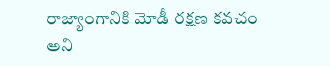రాజ్యాంగానికి మోడీ రక్షణ కవచం అని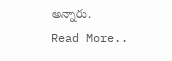అన్నారు.
Read More..